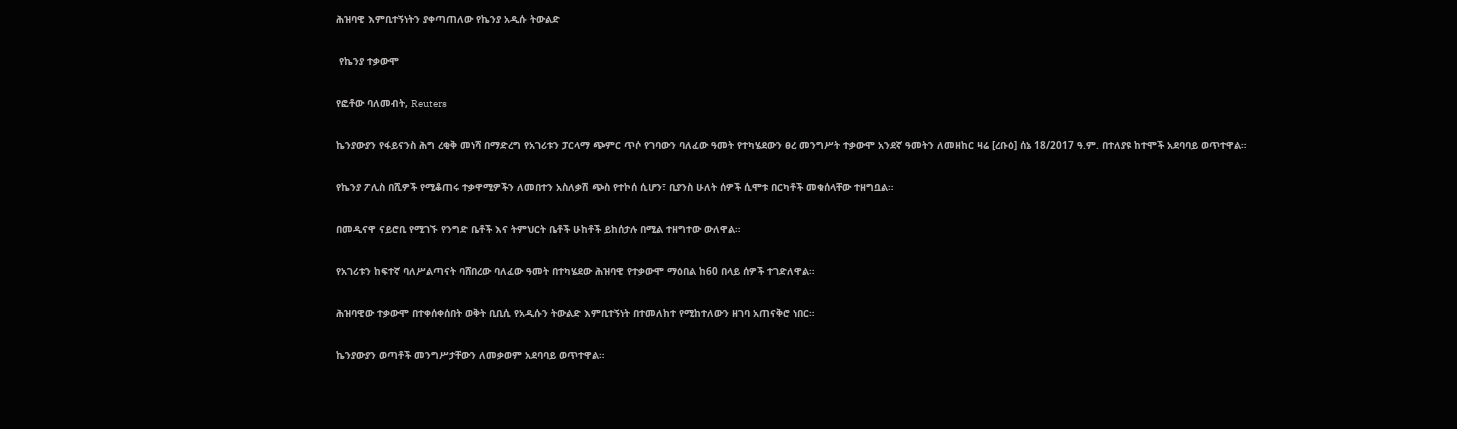ሕዝባዊ እምቢተኝነትን ያቀጣጠለው የኬንያ አዲሱ ትውልድ

 የኬንያ ተቃውሞ

የፎቶው ባለመብት, Reuters

ኬንያውያን የፋይናንስ ሕግ ረቂቅ መነሻ በማድረግ የአገሪቱን ፓርላማ ጭምር ጥሶ የገባውን ባለፈው ዓመት የተካሄደውን ፀረ መንግሥት ተቃውሞ አንደኛ ዓመትን ለመዘከር ዛሬ [ረቡዕ] ሰኔ 18/2017 ዓ.ም. በተለያዩ ከተሞች አደባባይ ወጥተዋል።

የኬንያ ፖሊስ በሺዎች የሚቆጠሩ ተቃዋሚዎችን ለመበተን አስለቃሽ ጭስ የተኮሰ ሲሆን፣ ቢያንስ ሁለት ሰዎች ሲሞቱ በርካቶች መቁሰላቸው ተዘግቧል።

በመዲናዋ ናይሮቢ የሚገኙ የንግድ ቤቶች እና ትምህርት ቤቶች ሁከቶች ይከሰታሉ በሚል ተዘግተው ውለዋል።

የአገሪቱን ከፍተኛ ባለሥልጣናት ባሸበረው ባለፈው ዓመት በተካሄደው ሕዝባዊ የተቃውሞ ማዕበል ከ60 በላይ ሰዎች ተገድለዋል።

ሕዝባዊው ተቃውሞ በተቀሰቀሰበት ወቅት ቢቢሲ የአዲሱን ትውልድ እምቢተኝነት በተመለከተ የሚከተለውን ዘገባ አጠናቅሮ ነበር።

ኬንያውያን ወጣቶች መንግሥታቸውን ለመቃወም አደባባይ ወጥተዋል።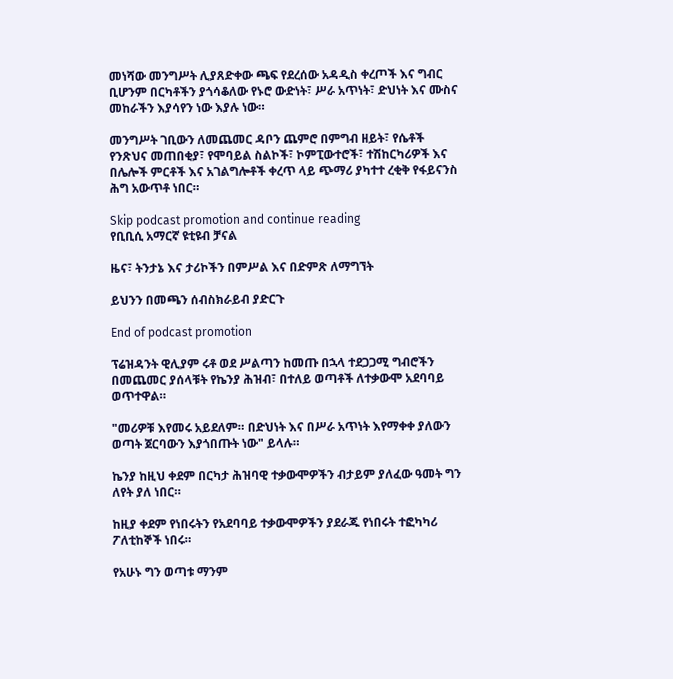መነሻው መንግሥት ሊያጸድቀው ጫፍ የደረሰው አዳዲስ ቀረጦች እና ግብር ቢሆንም በርካቶችን ያጎሳቆለው የኑሮ ውድነት፣ ሥራ አጥነት፣ ድህነት እና ሙስና መከራችን እያሳየን ነው እያሉ ነው።

መንግሥት ገቢውን ለመጨመር ዳቦን ጨምሮ በምግብ ዘይት፣ የሴቶች የንጽህና መጠበቂያ፣ የሞባይል ስልኮች፣ ኮምፒውተሮች፣ ተሽከርካሪዎች እና በሌሎች ምርቶች እና አገልግሎቶች ቀረጥ ላይ ጭማሪ ያካተተ ረቂቅ የፋይናንስ ሕግ አውጥቶ ነበር።

Skip podcast promotion and continue reading
የቢቢሲ አማርኛ ዩቲዩብ ቻናል

ዜና፣ ትንታኔ እና ታሪኮችን በምሥል እና በድምጽ ለማግኘት

ይህንን በመጫን ሰብስክራይብ ያድርጉ

End of podcast promotion

ፕሬዝዳንት ዊሊያም ሩቶ ወደ ሥልጣን ከመጡ በኋላ ተደጋጋሚ ግብሮችን በመጨመር ያሰላቹት የኬንያ ሕዝብ፣ በተለይ ወጣቶች ለተቃውሞ አደባባይ ወጥተዋል።

"መሪዎቹ እየመሩ አይደለም። በድህነት እና በሥራ አጥነት እየማቀቀ ያለውን ወጣት ጀርባውን እያጎበጡት ነው" ይላሉ።

ኬንያ ከዚህ ቀደም በርካታ ሕዝባዊ ተቃውሞዎችን ብታይም ያለፈው ዓመት ግን ለየት ያለ ነበር።

ከዚያ ቀደም የነበሩትን የአደባባይ ተቃውሞዎችን ያደራጁ የነበሩት ተፎካካሪ ፖለቲከኞች ነበሩ።

የአሁኑ ግን ወጣቱ ማንም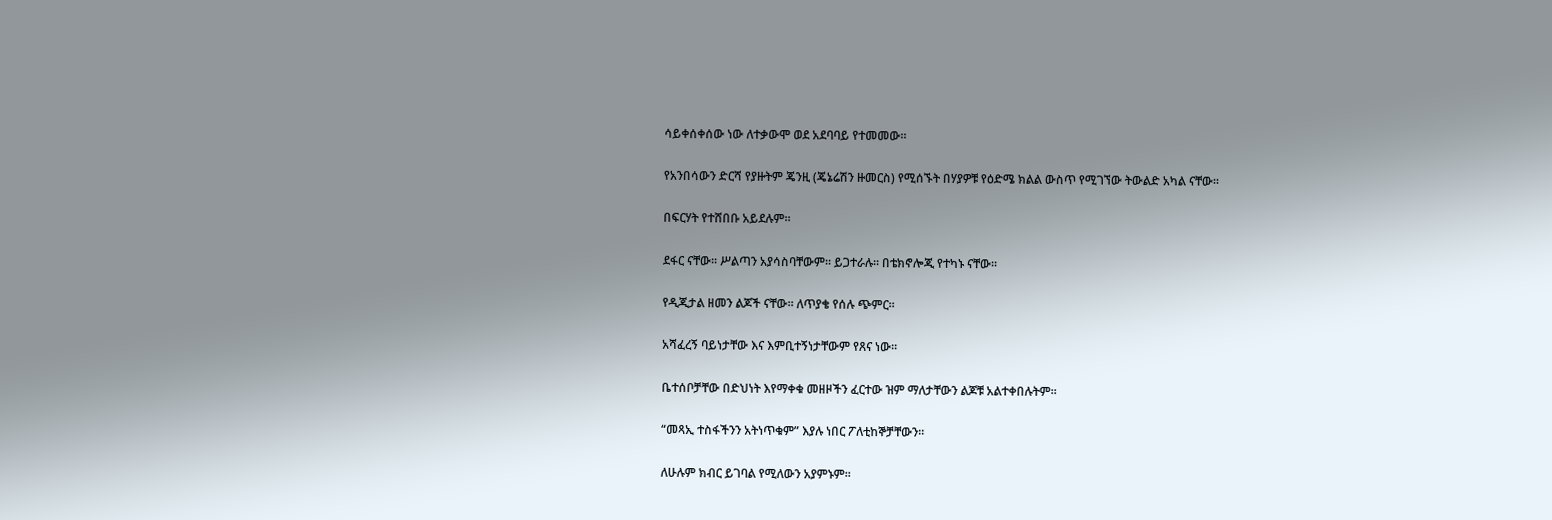ሳይቀሰቀሰው ነው ለተቃውሞ ወደ አደባባይ የተመመው።

የአንበሳውን ድርሻ የያዙትም ጄንዚ (ጄኔሬሽን ዙመርስ) የሚሰኙት በሃያዎቹ የዕድሜ ክልል ውስጥ የሚገኘው ትውልድ አካል ናቸው።

በፍርሃት የተሸበቡ አይደሉም።

ደፋር ናቸው። ሥልጣን አያሳስባቸውም። ይጋተራሉ። በቴክኖሎጂ የተካኑ ናቸው።

የዲጂታል ዘመን ልጆች ናቸው። ለጥያቄ የሰሉ ጭምር።

አሻፈረኝ ባይነታቸው እና እምቢተኝነታቸውም የጸና ነው።

ቤተሰቦቻቸው በድህነት እየማቀቁ መዘዞችን ፈርተው ዝም ማለታቸውን ልጆቹ አልተቀበሉትም።

“መጻኢ ተስፋችንን አትነጥቁም” እያሉ ነበር ፖለቲከኞቻቸውን።

ለሁሉም ክብር ይገባል የሚለውን አያምኑም።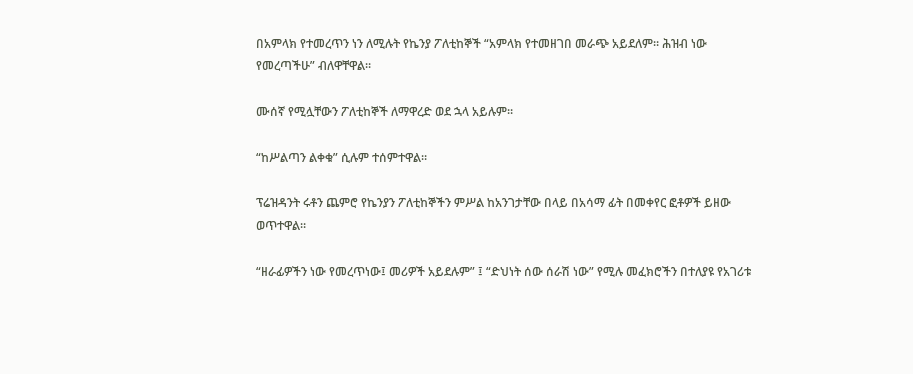በአምላክ የተመረጥን ነን ለሚሉት የኬንያ ፖለቲከኞች “አምላክ የተመዘገበ መራጭ አይደለም። ሕዝብ ነው የመረጣችሁ” ብለዋቸዋል።

ሙሰኛ የሚሏቸውን ፖለቲከኞች ለማዋረድ ወደ ኋላ አይሉም።

“ከሥልጣን ልቀቁ” ሲሉም ተሰምተዋል።

ፕሬዝዳንት ሩቶን ጨምሮ የኬንያን ፖለቲከኞችን ምሥል ከአንገታቸው በላይ በአሳማ ፊት በመቀየር ፎቶዎች ይዘው ወጥተዋል።

“ዘራፊዎችን ነው የመረጥነው፤ መሪዎች አይደሉም” ፤ “ድህነት ሰው ሰራሽ ነው” የሚሉ መፈክሮችን በተለያዩ የአገሪቱ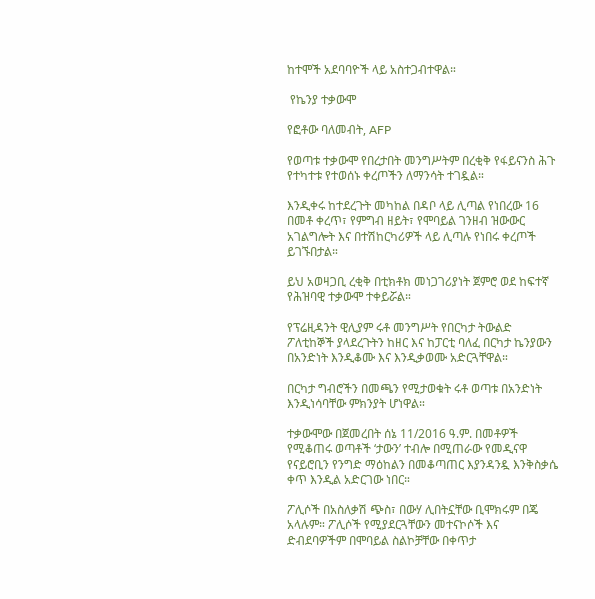ከተሞች አደባባዮች ላይ አስተጋብተዋል።

 የኬንያ ተቃውሞ

የፎቶው ባለመብት, AFP

የወጣቱ ተቃውሞ የበረታበት መንግሥትም በረቂቅ የፋይናንስ ሕጉ የተካተቱ የተወሰኑ ቀረጦችን ለማንሳት ተገዷል።

እንዲቀሩ ከተደረጉት መካከል በዳቦ ላይ ሊጣል የነበረው 16 በመቶ ቀረጥ፣ የምግብ ዘይት፣ የሞባይል ገንዘብ ዝውውር አገልግሎት እና በተሽከርካሪዎች ላይ ሊጣሉ የነበሩ ቀረጦች ይገኙበታል።

ይህ አወዛጋቢ ረቂቅ በቲክቶክ መነጋገሪያነት ጀምሮ ወደ ከፍተኛ የሕዝባዊ ተቃውሞ ተቀይሯል።

የፕሬዚዳንት ዊሊያም ሩቶ መንግሥት የበርካታ ትውልድ ፖለቲከኞች ያላደረጉትን ከዘር እና ከፓርቲ ባለፈ በርካታ ኬንያውን በአንድነት እንዲቆሙ እና እንዲቃወሙ አድርጓቸዋል።

በርካታ ግብሮችን በመጫን የሚታወቁት ሩቶ ወጣቱ በአንድነት እንዲነሳባቸው ምክንያት ሆነዋል።

ተቃውሞው በጀመረበት ሰኔ 11/2016 ዓ.ም. በመቶዎች የሚቆጠሩ ወጣቶች ‘ታውን’ ተብሎ በሚጠራው የመዲናዋ የናይሮቢን የንግድ ማዕከልን በመቆጣጠር እያንዳንዷ እንቅስቃሴ ቀጥ እንዲል አድርገው ነበር።

ፖሊሶች በአስለቃሽ ጭስ፣ በውሃ ሊበትኗቸው ቢሞክሩም በጄ አላሉም። ፖሊሶች የሚያደርጓቸውን መተናኮሶች እና ድብደባዎችም በሞባይል ስልኮቻቸው በቀጥታ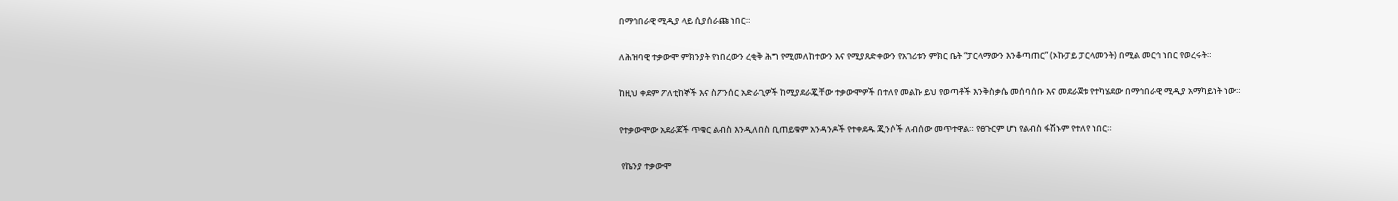በማኅበራዊ ሚዲያ ላይ ሲያሰራጩ ነበር።

ለሕዝባዊ ተቃውሞ ምክንያት የነበረውን ረቂቅ ሕግ የሚመለከተውን እና የሚያጸድቀውን የአገሪቱን ምክር ቤት “ፓርላማውን እንቆጣጠር” (ኦኩፓይ ፓርላመንት) በሚል መርኅ ነበር የወረሩት።

ከዚህ ቀደም ፖለቲከኞች እና ስፖንሰር አድራጊዎች ከሚያደራጇቸው ተቃውሞዎች በተለየ መልኩ ይህ የወጣቶች እንቅስቃሴ መሰባሰቡ እና መደራጀቱ የተካሄደው በማኅበራዊ ሚዲያ አማካይነት ነው።

የተቃውሞው አደራጆች ጥቁር ልብስ እንዲለበስ ቢጠይቁም አንዳንዶች የተቀደዱ ጂንሶች ለብሰው መጥተዋል። የፀጉርም ሆነ የልብስ ፋሽኑም የተለየ ነበር።

 የኬንያ ተቃውሞ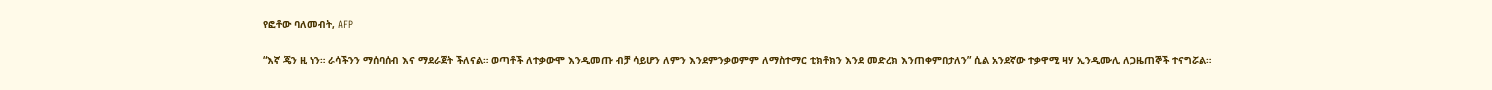የፎቶው ባለመብት, AFP

“እኛ ጄን ዚ ነን። ራሳችንን ማሰባሰብ እና ማደራጀት ችለናል። ወጣቶች ለተቃውሞ እንዲመጡ ብቻ ሳይሆን ለምን እንደምንቃወምም ለማስተማር ቲክቶክን እንደ መድረክ እንጠቀምበታለን” ሲል አንደኛው ተቃዋሚ ዛሃ ኢንዲሙሊ ለጋዜጠኞች ተናግሯል።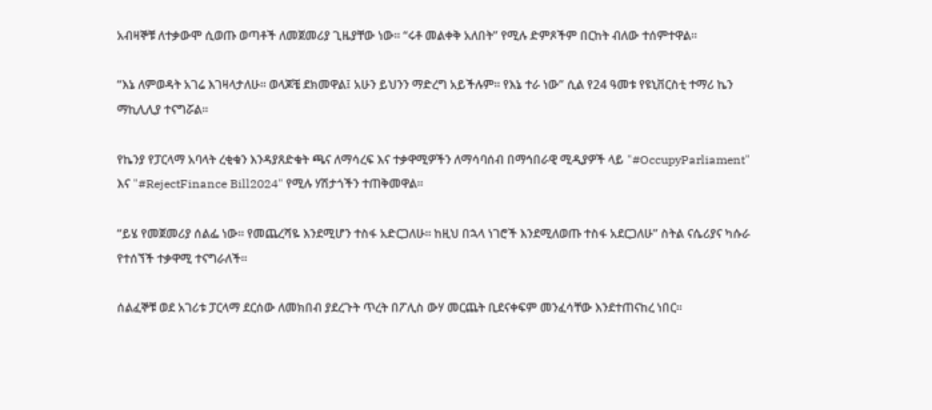አብዛኞቹ ለተቃውሞ ሲወጡ ወጣቶች ለመጀመሪያ ጊዜያቸው ነው። “ሩቶ መልቀቅ አለበት” የሚሉ ድምጾችም በርከት ብለው ተሰምተዋል።

“እኔ ለምወዳት አገሬ እገዛላታለሁ። ወላጆቼ ደክመዋል፤ አሁን ይህንን ማድረግ አይችሉም። የእኔ ተራ ነው” ሲል የ24 ዓመቱ የዩኒቨርስቲ ተማሪ ኬን ማኪሊሊያ ተናግሯል።

የኬንያ የፓርላማ አባላት ረቂቁን እንዳያጸድቁት ጫና ለማሳረፍ እና ተቃዋሚዎችን ለማሳባሰብ በማኅበራዊ ሚዲያዎች ላይ "#OccupyParliament" እና "#RejectFinance Bill2024" የሚሉ ሃሽታጎችን ተጠቅመዋል።

“ይሄ የመጀመሪያ ሰልፌ ነው። የመጨረሻዬ እንደሚሆን ተስፋ አድርጋለሁ። ከዚህ በኋላ ነገሮች እንደሚለወጡ ተስፋ አደርጋለሁ” ስትል ናሴሪያና ካሱራ የተሰኘች ተቃዋሚ ተናግራለች።

ሰልፈኞቹ ወደ አገሪቱ ፓርላማ ደርሰው ለመክበብ ያደረጉት ጥረት በፖሊስ ውሃ መርጨት ቢደናቀፍም መንፈሳቸው እንደተጠናከረ ነበር።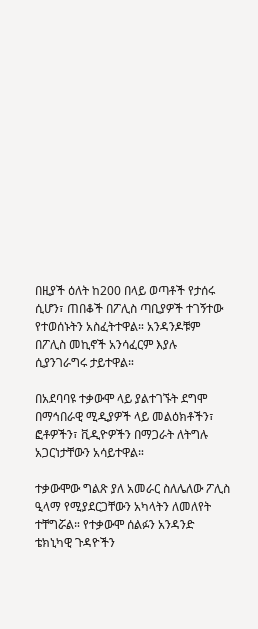በዚያች ዕለት ከ200 በላይ ወጣቶች የታሰሩ ሲሆን፣ ጠበቆች በፖሊስ ጣቢያዎች ተገኝተው የተወሰኑትን አስፈትተዋል። አንዳንዶቹም በፖሊስ መኪኖች አንሳፈርም እያሉ ሲያንገራግሩ ታይተዋል።

በአደባባዩ ተቃውሞ ላይ ያልተገኙት ደግሞ በማኅበራዊ ሚዲያዎች ላይ መልዕክቶችን፣ ፎቶዎችን፣ ቪዲዮዎችን በማጋራት ለትግሉ አጋርነታቸውን አሳይተዋል።

ተቃውሞው ግልጽ ያለ አመራር ስለሌለው ፖሊስ ዒላማ የሚያደርጋቸውን አካላትን ለመለየት ተቸግሯል። የተቃውሞ ሰልፉን አንዳንድ ቴክኒካዊ ጉዳዮችን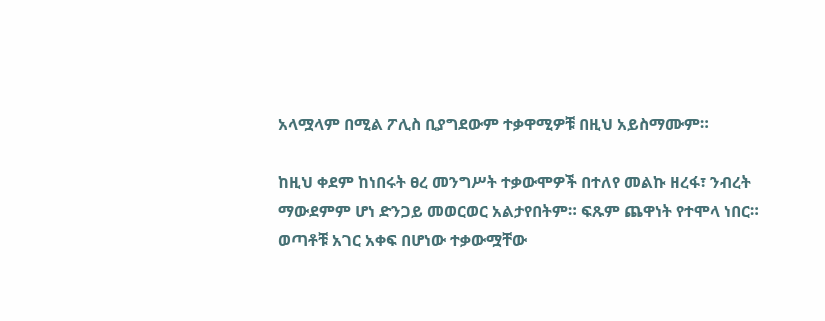አላሟላም በሚል ፖሊስ ቢያግደውም ተቃዋሚዎቹ በዚህ አይስማሙም።

ከዚህ ቀደም ከነበሩት ፀረ መንግሥት ተቃውሞዎች በተለየ መልኩ ዘረፋ፣ ንብረት ማውደምም ሆነ ድንጋይ መወርወር አልታየበትም። ፍጹም ጨዋነት የተሞላ ነበር። ወጣቶቹ አገር አቀፍ በሆነው ተቃውሟቸው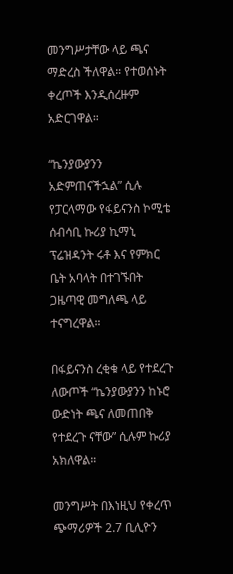መንግሥታቸው ላይ ጫና ማድረስ ችለዋል። የተወሰኑት ቀረጦች እንዲሰረዙም አድርገዋል።

“ኬንያውያንን አድምጠናችኋል” ሲሉ የፓርላማው የፋይናንስ ኮሚቴ ሰብሳቢ ኩሪያ ኪማኒ ፕሬዝዳንት ሩቶ እና የምክር ቤት አባላት በተገኙበት ጋዜጣዊ መግለጫ ላይ ተናግረዋል።

በፋይናንስ ረቂቁ ላይ የተደረጉ ለውጦች “ኬንያውያንን ከኑሮ ውድነት ጫና ለመጠበቅ የተደረጉ ናቸው” ሲሉም ኩሪያ አክለዋል።

መንግሥት በእነዚህ የቀረጥ ጭማሪዎች 2.7 ቢሊዮን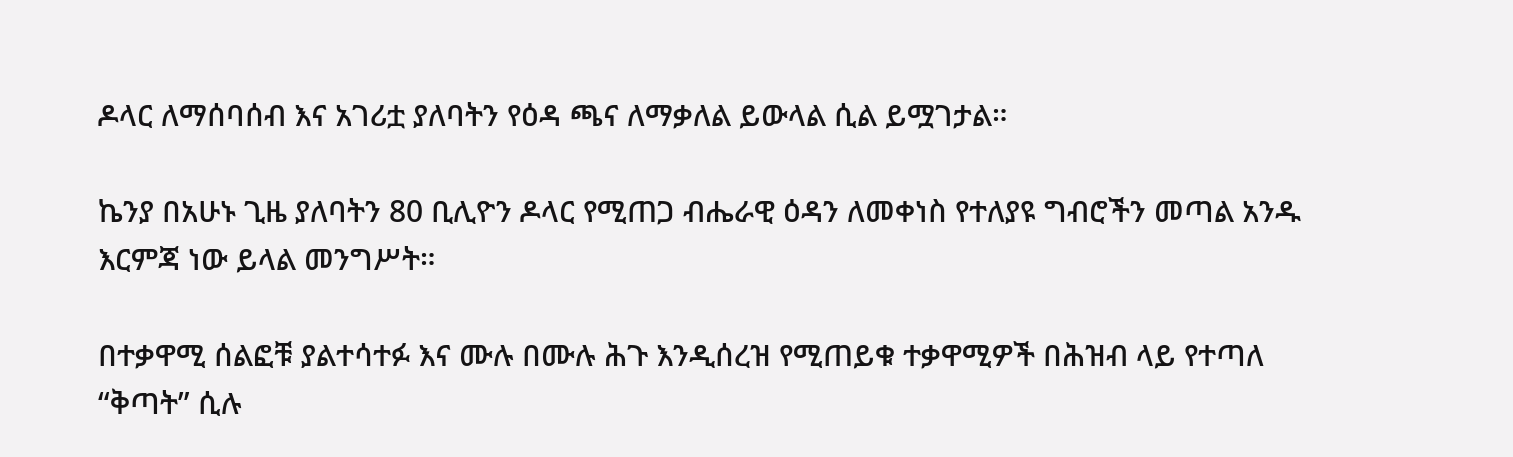ዶላር ለማሰባሰብ እና አገሪቷ ያለባትን የዕዳ ጫና ለማቃለል ይውላል ሲል ይሟገታል።

ኬንያ በአሁኑ ጊዜ ያለባትን 80 ቢሊዮን ዶላር የሚጠጋ ብሔራዊ ዕዳን ለመቀነስ የተለያዩ ግብሮችን መጣል አንዱ እርምጃ ነው ይላል መንግሥት።

በተቃዋሚ ሰልፎቹ ያልተሳተፉ እና ሙሉ በሙሉ ሕጉ እንዲሰረዝ የሚጠይቁ ተቃዋሚዎች በሕዝብ ላይ የተጣለ “ቅጣት” ሲሉ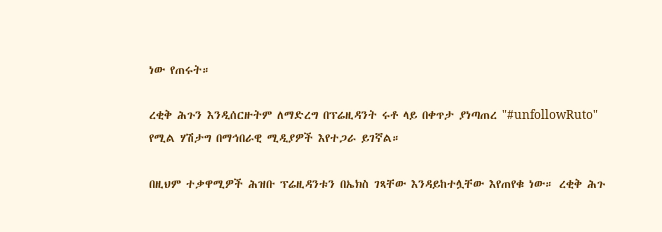ነው የጠሩት።

ረቂቅ ሕጉን እንዲሰርዙትም ለማድረግ በፕሬዚዳንት ሩቶ ላይ በቀጥታ ያነጣጠረ "#unfollowRuto" የሚል ሃሽታግ በማኅበራዊ ሚዲያዎች እየተጋራ ይገኛል።

በዚህም ተቃዋሚዎች ሕዝቡ ፕሬዚዳንቱን በኤክስ ገጻቸው እንዳይከተሏቸው እየጠየቁ ነው። ረቂቅ ሕጉ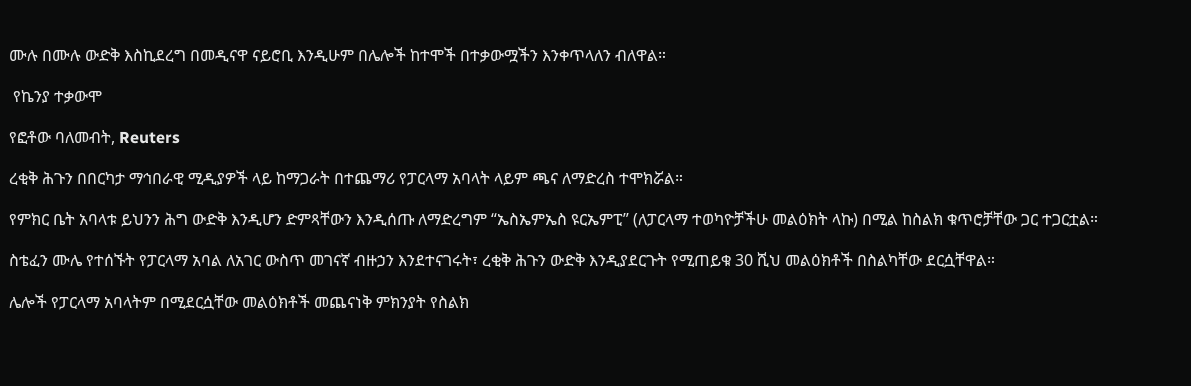ሙሉ በሙሉ ውድቅ እስኪደረግ በመዲናዋ ናይሮቢ እንዲሁም በሌሎች ከተሞች በተቃውሟችን እንቀጥላለን ብለዋል።

 የኬንያ ተቃውሞ

የፎቶው ባለመብት, Reuters

ረቂቅ ሕጉን በበርካታ ማኅበራዊ ሚዲያዎች ላይ ከማጋራት በተጨማሪ የፓርላማ አባላት ላይም ጫና ለማድረስ ተሞክሯል።

የምክር ቤት አባላቱ ይህንን ሕግ ውድቅ እንዲሆን ድምጻቸውን እንዲሰጡ ለማድረግም “ኤስኤምኤስ ዩርኤምፒ” (ለፓርላማ ተወካዮቻችሁ መልዕክት ላኩ) በሚል ከስልክ ቁጥሮቻቸው ጋር ተጋርቷል።

ስቴፈን ሙሌ የተሰኙት የፓርላማ አባል ለአገር ውስጥ መገናኛ ብዙኃን እንደተናገሩት፣ ረቂቅ ሕጉን ውድቅ እንዲያደርጉት የሚጠይቁ 30 ሺህ መልዕክቶች በስልካቸው ደርሷቸዋል።

ሌሎች የፓርላማ አባላትም በሚደርሷቸው መልዕክቶች መጨናነቅ ምክንያት የስልክ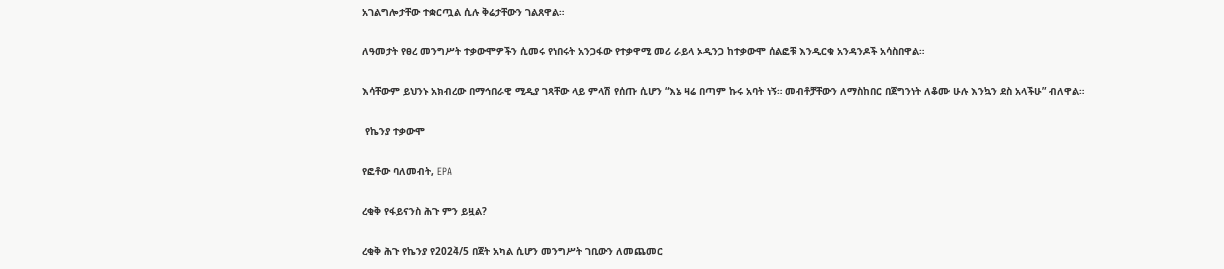አገልግሎታቸው ተቋርጧል ሲሉ ቅሬታቸውን ገልጸዋል።

ለዓመታት የፀረ መንግሥት ተቃውሞዎችን ሲመሩ የነበሩት አንጋፋው የተቃዋሚ መሪ ራይላ ኦዲንጋ ከተቃውሞ ሰልፎቹ እንዲርቁ አንዳንዶች አሳስበዋል።

እሳቸውም ይህንኑ አክብረው በማኅበራዊ ሚዲያ ገጻቸው ላይ ምላሽ የሰጡ ሲሆን “እኔ ዛሬ በጣም ኩሩ አባት ነኝ። መብቶቻቸውን ለማስከበር በጀግንነት ለቆሙ ሁሉ እንኳን ደስ አላችሁ” ብለዋል።

 የኬንያ ተቃውሞ

የፎቶው ባለመብት, EPA

ረቂቅ የፋይናንስ ሕጉ ምን ይዟል?

ረቂቅ ሕጉ የኬንያ የ2024̀/5 በጀት አካል ሲሆን መንግሥት ገቢውን ለመጨመር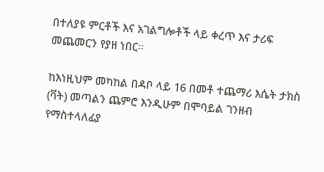በተለያዩ ምርቶች እና አገልግሎቶች ላይ ቀረጥ እና ታሪፍ መጨመርን የያዘ ነበር።

ከእነዚህም መካከል በዳቦ ላይ 16 በመቶ ተጨማሪ እሴት ታክስ (ቫት) መጣልን ጨምሮ እንዲሁም በሞባይል ገንዘብ የማስተላለፊያ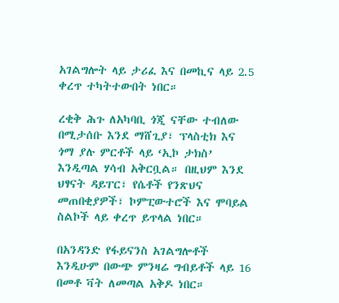አገልግሎት ላይ ታሪፈ እና በመኪና ላይ 2.5 ቀረጥ ተካትተውበት ነበር።

ረቂቅ ሕጉ ለአካባቢ ጎጂ ናቸው ተብለው በሚታሰቡ እንደ ማሸጊያ፣ ፕላስቲክ እና ጎማ ያሉ ምርቶች ላይ ‘ኢኮ ታክስ’ እንዲጣል ሃሳብ አቅርቧል። በዚህም እንደ ህፃናት ዳይፐር፣ የሴቶች የንጽህና መጠበቂያዎች፣ ኮምፒውተሮች እና ሞባይል ስልኮች ላይ ቀረጥ ይጥላል ነበር።

በአንዳንድ የፋይናንስ አገልግሎቶች እንዲሁም በውጭ ምንዛሬ ግብይቶች ላይ 16 በመቶ ቫት ለመጣል አቅዶ ነበር።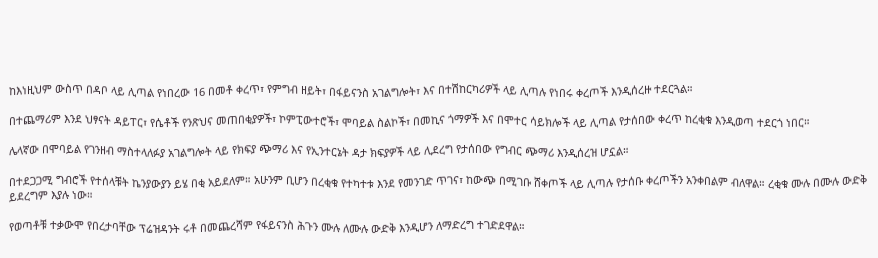ከእነዚህም ውስጥ በዳቦ ላይ ሊጣል የነበረው 16 በመቶ ቀረጥ፣ የምግብ ዘይት፣ በፋይናንስ አገልግሎት፣ እና በተሽከርካሪዎች ላይ ሊጣሉ የነበሩ ቀረጦች እንዲሰረዙ ተደርጓል።

በተጨማሪም እንደ ህፃናት ዳይፐር፣ የሴቶች የንጽህና መጠበቂያዎች፣ ኮምፒውተሮች፣ ሞባይል ስልኮች፣ በመኪና ጎማዎች እና በሞተር ሳይክሎች ላይ ሊጣል የታሰበው ቀረጥ ከረቂቁ እንዲወጣ ተደርጎ ነበር።

ሌላኛው በሞባይል የገንዘብ ማስተላለፉያ አገልግሎት ላይ የክፍያ ጭማሪ እና የኢንተርኔት ዳታ ክፍያዎች ላይ ሊደረግ የታሰበው የግብር ጭማሪ እንዲሰረዝ ሆኗል።

በተደጋጋሚ ግብሮች የተሰላቹት ኬንያውያን ይሄ በቂ አይደለም። አሁንም ቢሆን በረቂቁ የተካተቱ እንደ የመንገድ ጥገና፣ ከውጭ በሚገቡ ሸቀጦች ላይ ሊጣሉ የታሰቡ ቀረጦችን አንቀበልም ብለዋል። ረቂቁ ሙሉ በሙሉ ውድቅ ይደረግም እያሉ ነው።

የወጣቶቹ ተቃውሞ የበረታባቸው ፕሬዝዳንት ሩቶ በመጨረሻም የፋይናንስ ሕጉን ሙሉ ለሙሉ ውድቅ እንዲሆን ለማድረግ ተገድደዋል።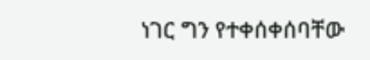ነገር ግን የተቀሰቀሰባቸው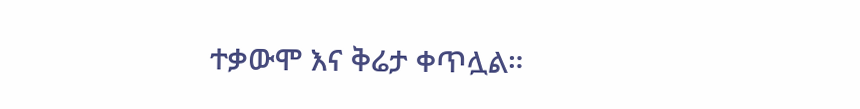ተቃውሞ እና ቅሬታ ቀጥሏል።